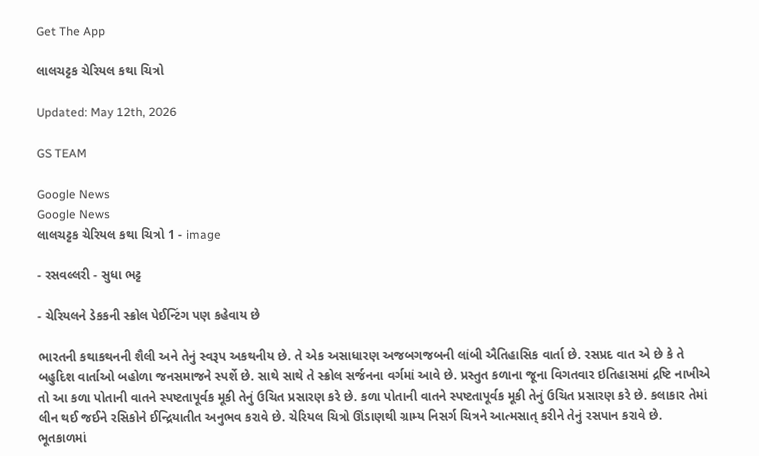Get The App

લાલચટ્ટક ચેરિયલ કથા ચિત્રો

Updated: May 12th, 2026

GS TEAM

Google News
Google News
લાલચટ્ટક ચેરિયલ કથા ચિત્રો 1 - image

- રસવલ્લરી - સુધા ભટ્ટ

- ચેરિયલને ડેકકની સ્ક્રોલ પેઈન્ટિંગ પણ કહેવાય છે

ભારતની કથાકથનની શૈલી અને તેનું સ્વરૂપ અકથનીય છે. તે એક અસાધારણ અજબગજબની લાંબી ઐતિહાસિક વાર્તા છે. રસપ્રદ વાત એ છે કે તે બહુદિશ વાર્તાઓ બહોળા જનસમાજને સ્પર્શે છે. સાથે સાથે તે સ્ક્રોલ સર્જનના વર્ગમાં આવે છે. પ્રસ્તુત કળાના જૂના વિગતવાર ઇતિહાસમાં દ્રષ્ટિ નાખીએ તો આ કળા પોતાની વાતને સ્પષ્ટતાપૂર્વક મૂકી તેનું ઉચિત પ્રસારણ કરે છે. કળા પોતાની વાતને સ્પષ્ટતાપૂર્વક મૂકી તેનું ઉચિત પ્રસારણ કરે છે. કલાકાર તેમાં લીન થઈ જઈને રસિકોને ઈન્દ્રિયાતીત અનુભવ કરાવે છે. ચેરિયલ ચિત્રો ઊંડાણથી ગ્રામ્ય નિસર્ગ ચિત્રને આત્મસાત્ કરીને તેનું રસપાન કરાવે છે. ભૂતકાળમાં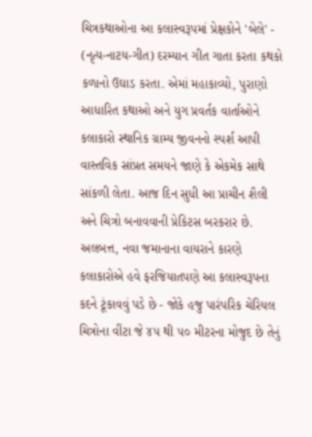ચિત્રકથાઓના આ કલાસ્વરૂપમાં પ્રેક્ષકોને 'બેલે' - (નૃત્ય-નાટય-ગીત) દરમ્યાન ગીત ગાતા કરતા કથકો કળાનો ઉઘાડ કરતા. એમાં મહાકાવ્યો, પુરાણો આધારિત કથાઓ અને યુગ પ્રવર્તક વાર્તાઓને કલાકારો સ્થાનિક ગ્રામ્ય જીવનનો સ્પર્શ આપી વાસ્તવિક સાંપ્રત સમયને જાણે કે એકમેક સાથે સાંકળી લેતા. આજ દિન સુધી આ પ્રાચીન શૈલી અને ચિત્રો બનાવવાની પ્રેકિટસ બરકરાર છે. અલબત્ત, નવા જમાનાના વાયરાને કારણે કલાકારોએ હવે ફરજિયાતપણે આ કલાસ્વરૂપના કદને ટૂંકાવવું પડે છે - જોકે હજુ પારંપરિક ચેરિયલ ચિત્રોના વીંટા જે ૪૫ થી ૫૦ મીટરના મોજુદ છે તેનું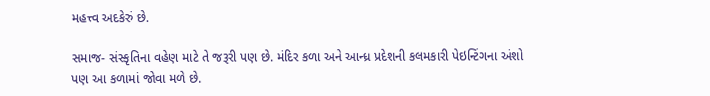મહત્ત્વ અદકેરું છે.

સમાજ- સંસ્કૃતિના વહેણ માટે તે જરૂરી પણ છે. મંદિર કળા અને આન્ધ્ર પ્રદેશની કલમકારી પેઇન્ટિંગના અંશો પણ આ કળામાં જોવા મળે છે.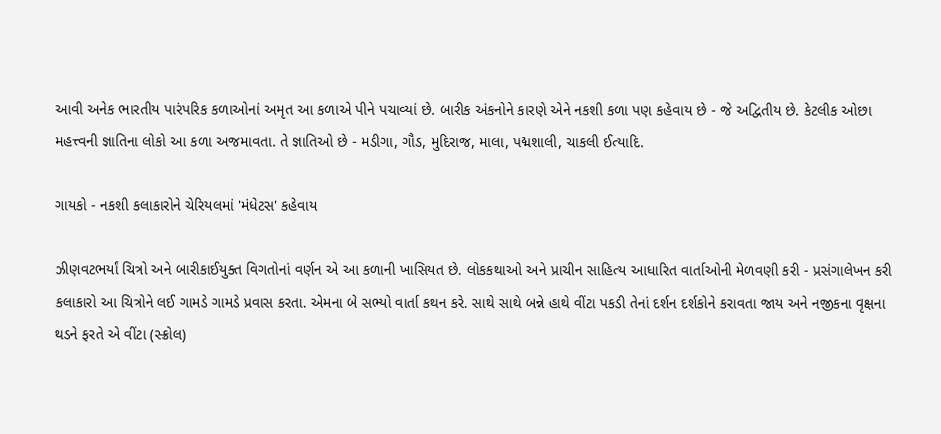આવી અનેક ભારતીય પારંપરિક કળાઓનાં અમૃત આ કળાએ પીને પચાવ્યાં છે. બારીક અંકનોને કારણે એને નકશી કળા પણ કહેવાય છે - જે અદ્વિતીય છે. કેટલીક ઓછા મહત્ત્વની જ્ઞાતિના લોકો આ કળા અજમાવતા. તે જ્ઞાતિઓ છે - મડીગા, ગૌડ, મુદિરાજ, માલા, પદ્મશાલી, ચાકલી ઈત્યાદિ.

ગાયકો - નકશી કલાકારોને ચેરિયલમાં 'મંધેટસ' કહેવાય

ઝીણવટભર્યાં ચિત્રો અને બારીકાઈયુક્ત વિગતોનાં વર્ણન એ આ કળાની ખાસિયત છે. લોકકથાઓ અને પ્રાચીન સાહિત્ય આધારિત વાર્તાઓની મેળવણી કરી - પ્રસંગાલેખન કરી કલાકારો આ ચિત્રોને લઈ ગામડે ગામડે પ્રવાસ કરતા. એમના બે સભ્યો વાર્તા કથન કરે. સાથે સાથે બન્ને હાથે વીંટા પકડી તેનાં દર્શન દર્શકોને કરાવતા જાય અને નજીકના વૃક્ષના થડને ફરતે એ વીંટા (સ્ક્રોલ)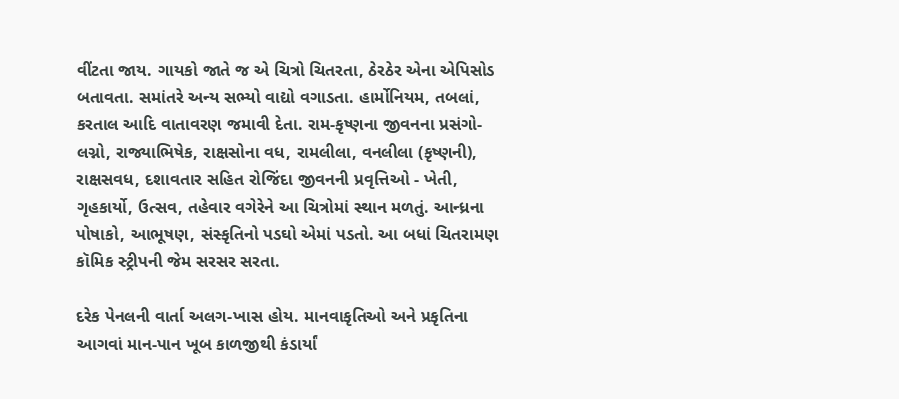વીંટતા જાય. ગાયકો જાતે જ એ ચિત્રો ચિતરતા, ઠેરઠેર એના એપિસોડ બતાવતા. સમાંતરે અન્ય સભ્યો વાદ્યો વગાડતા. હાર્મોનિયમ, તબલાં, કરતાલ આદિ વાતાવરણ જમાવી દેતા. રામ-કૃષ્ણના જીવનના પ્રસંગો- લગ્નો, રાજ્યાભિષેક, રાક્ષસોના વધ, રામલીલા, વનલીલા (કૃષ્ણની), રાક્ષસવધ, દશાવતાર સહિત રોજિંદા જીવનની પ્રવૃત્તિઓ - ખેતી, ગૃહકાર્યો, ઉત્સવ, તહેવાર વગેરેને આ ચિત્રોમાં સ્થાન મળતું. આન્ધ્રના પોષાકો, આભૂષણ, સંસ્કૃતિનો પડઘો એમાં પડતો. આ બધાં ચિતરામણ કૉમિક સ્ટ્રીપની જેમ સરસર સરતા.

દરેક પેનલની વાર્તા અલગ-ખાસ હોય. માનવાકૃતિઓ અને પ્રકૃતિના આગવાં માન-પાન ખૂબ કાળજીથી કંડાર્યાં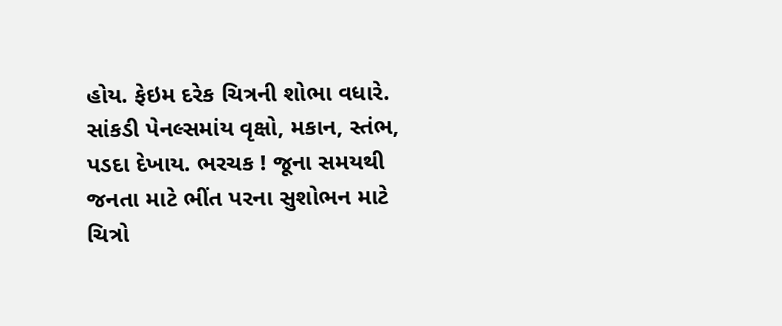હોય. ફેઇમ દરેક ચિત્રની શોભા વધારે. સાંકડી પેનલ્સમાંય વૃક્ષો, મકાન, સ્તંભ, પડદા દેખાય. ભરચક ! જૂના સમયથી જનતા માટે ભીંત પરના સુશોભન માટે ચિત્રો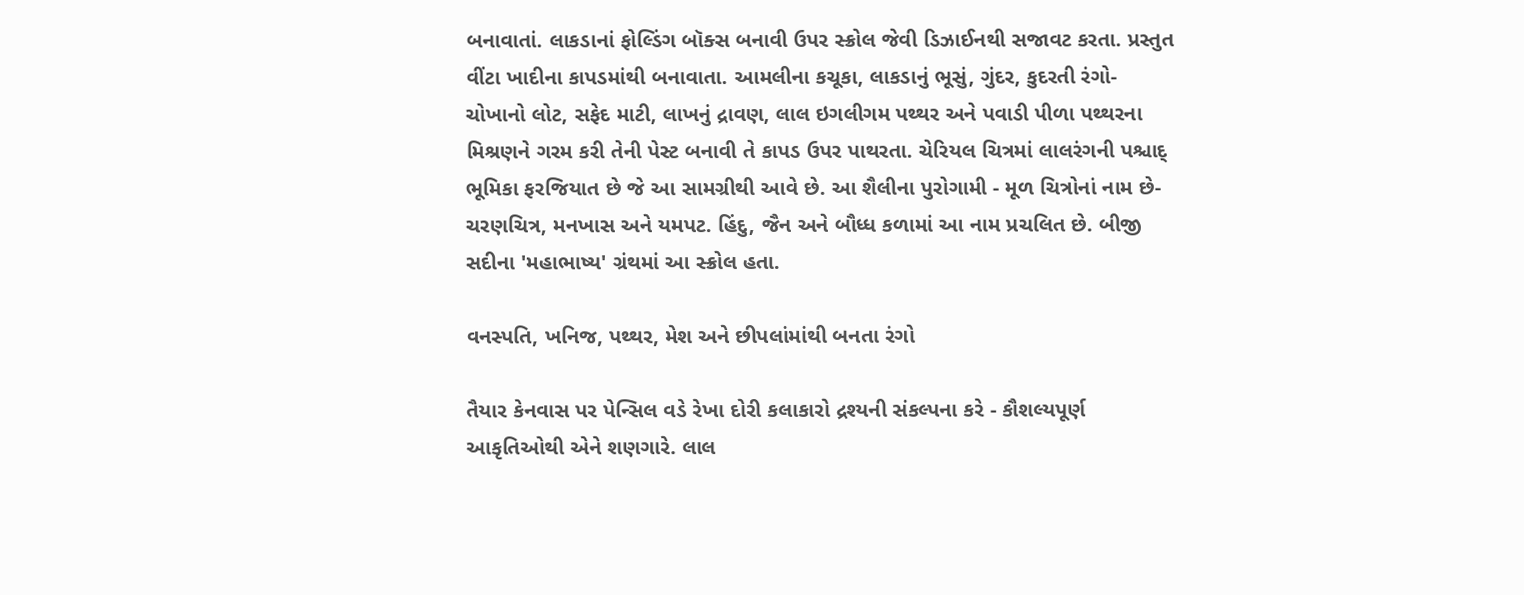બનાવાતાં. લાકડાનાં ફોલ્ડિંગ બૉક્સ બનાવી ઉપર સ્ક્રોલ જેવી ડિઝાઈનથી સજાવટ કરતા. પ્રસ્તુત વીંટા ખાદીના કાપડમાંથી બનાવાતા. આમલીના કચૂકા, લાકડાનું ભૂસું, ગુંદર, કુદરતી રંગો- ચોખાનો લોટ, સફેદ માટી, લાખનું દ્રાવણ, લાલ ઇગલીગમ પથ્થર અને પવાડી પીળા પથ્થરના મિશ્રણને ગરમ કરી તેની પેસ્ટ બનાવી તે કાપડ ઉપર પાથરતા. ચેરિયલ ચિત્રમાં લાલરંગની પશ્ચાદ્ ભૂમિકા ફરજિયાત છે જે આ સામગ્રીથી આવે છે. આ શૈલીના પુરોગામી - મૂળ ચિત્રોનાં નામ છે- ચરણચિત્ર, મનખાસ અને યમપટ. હિંદુ, જૈન અને બૌધ્ધ કળામાં આ નામ પ્રચલિત છે. બીજી સદીના 'મહાભાષ્ય' ગ્રંથમાં આ સ્ક્રોલ હતા.

વનસ્પતિ, ખનિજ, પથ્થર, મેશ અને છીપલાંમાંથી બનતા રંગો

તૈયાર કેનવાસ પર પેન્સિલ વડે રેખા દોરી કલાકારો દ્રશ્યની સંકલ્પના કરે - કૌશલ્યપૂર્ણ આકૃતિઓથી એને શણગારે. લાલ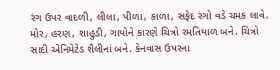રંગ ઉપર વાદળી, લીલા, પીળા, કાળા, સફેદ રંગો વડે ચમક લાવે. મોર, હરણ, શાહુડી, ગાયોને કારણે ચિત્રો રમતિયાળ બને. ચિત્રો સાદી એનિમેટેડ શૈલીનાં બને. કેનવાસ ઉપરના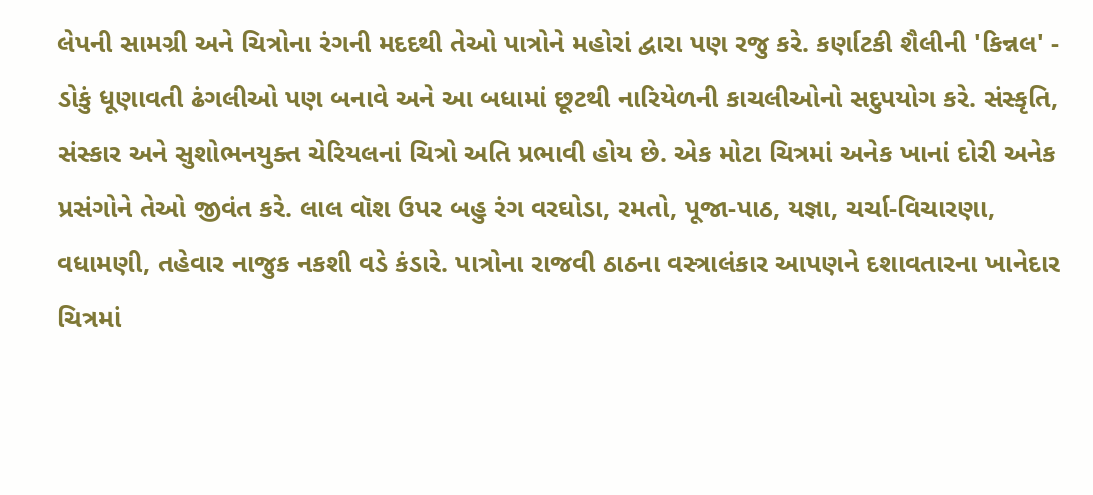લેપની સામગ્રી અને ચિત્રોના રંગની મદદથી તેઓ પાત્રોને મહોરાં દ્વારા પણ રજુ કરે. કર્ણાટકી શૈલીની 'કિન્નલ' - ડોકું ધૂણાવતી ઢંગલીઓ પણ બનાવે અને આ બધામાં છૂટથી નારિયેળની કાચલીઓનો સદુપયોગ કરે. સંસ્કૃતિ, સંસ્કાર અને સુશોભનયુક્ત ચેરિયલનાં ચિત્રો અતિ પ્રભાવી હોય છે. એક મોટા ચિત્રમાં અનેક ખાનાં દોરી અનેક પ્રસંગોને તેઓ જીવંત કરે. લાલ વૉશ ઉપર બહુ રંગ વરઘોડા, રમતો, પૂજા-પાઠ, યજ્ઞા, ચર્ચા-વિચારણા, વધામણી, તહેવાર નાજુક નકશી વડે કંડારે. પાત્રોના રાજવી ઠાઠના વસ્ત્રાલંકાર આપણને દશાવતારના ખાનેદાર ચિત્રમાં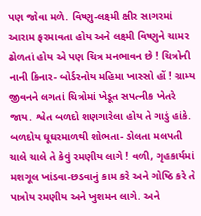પણ જોવા મળે. વિષ્ણુ-લક્ષ્મી ક્ષીર સાગરમાં આરામ ફરમાવતા હોય અને લક્ષ્મી વિષ્ણુને ચામર ઢોળતાં હોય એ પણ ચિત્ર મનભાવન છે ! ચિત્રોની નાની કિનાર- બોર્ડરનોય મહિમા ખાસ્સો હોં ! ગ્રામ્ય જીવનને લગતાં ચિત્રોમાં ખેડૂત સપત્નીક ખેતરે જાય. શ્વેત બળદો શણગારેલા હોય તે ગાડું હાંકે. બળદોય ઘૂઘરમાળથી શોભતા- ડોલતા મલપતી ચાલે ચાલે તે કેવું રમણીય લાગે ! વળી, ગૃહકાર્યમાં મશગૂલ ખાંડવા-છડવાનું કામ કરે અને ગોષ્ઠિ કરે તે પાત્રોય રમણીય અને ખુશમન લાગે. અને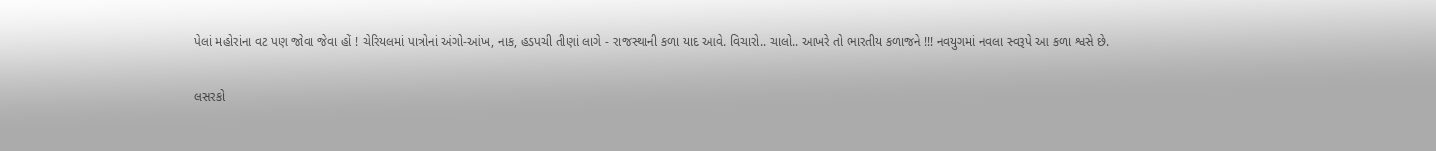પેલાં મહોરાંના વટ પણ જોવા જેવા હોં ! ચેરિયલમાં પાત્રોનાં અંગો-આંખ, નાક, હડપચી તીણાં લાગે - રાજસ્થાની કળા યાદ આવે. વિચારો.. ચાલો.. આખરે તો ભારતીય કળાજને !!! નવયુગમાં નવલા સ્વરૂપે આ કળા શ્વસે છે.

લસરકો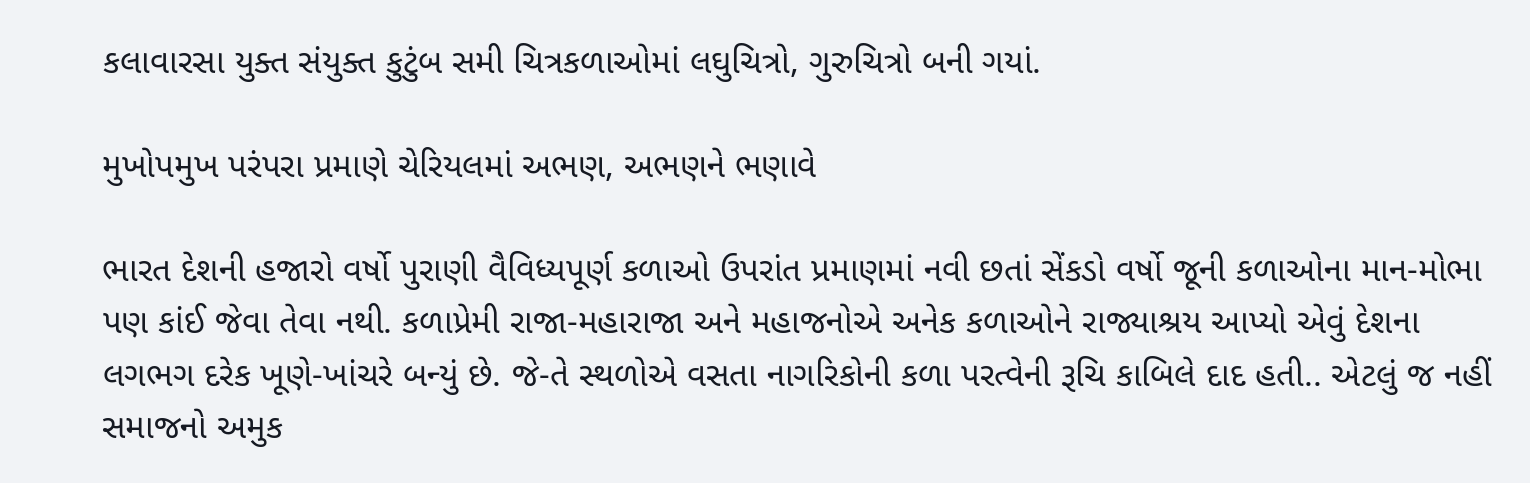કલાવારસા યુક્ત સંયુક્ત કુટુંબ સમી ચિત્રકળાઓમાં લઘુચિત્રો, ગુરુચિત્રો બની ગયાં.

મુખોપમુખ પરંપરા પ્રમાણે ચેરિયલમાં અભણ, અભણને ભણાવે

ભારત દેશની હજારો વર્ષો પુરાણી વૈવિધ્યપૂર્ણ કળાઓ ઉપરાંત પ્રમાણમાં નવી છતાં સેંકડો વર્ષો જૂની કળાઓના માન-મોભા પણ કાંઈ જેવા તેવા નથી. કળાપ્રેમી રાજા-મહારાજા અને મહાજનોએ અનેક કળાઓને રાજ્યાશ્રય આપ્યો એવું દેશના લગભગ દરેક ખૂણે-ખાંચરે બન્યું છે. જે-તે સ્થળોએ વસતા નાગરિકોની કળા પરત્વેની રૂચિ કાબિલે દાદ હતી.. એટલું જ નહીં સમાજનો અમુક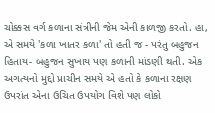ચોક્કસ વર્ગ કળાના સંત્રીની જેમ એની કાળજી કરતો. હા, એ સમયે 'કળા ખાતર કળા' તો હતી જ - પરંતુ બહુજન હિતાય- બહુજન સુખાય પણ કળાની માંડણી થતી. એક અગત્યનો મુદ્દો પ્રાચીન સમયે એ હતો કે કળાના રક્ષણ ઉપરાંત એના ઉચિત ઉપયોગ વિશે પણ લોકો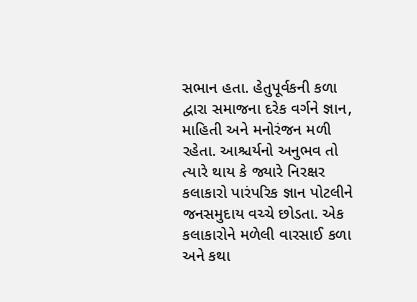સભાન હતા. હેતુપૂર્વકની કળા દ્વારા સમાજના દરેક વર્ગને જ્ઞાન, માહિતી અને મનોરંજન મળી રહેતા. આશ્ચર્યનો અનુભવ તો ત્યારે થાય કે જ્યારે નિરક્ષર કલાકારો પારંપરિક જ્ઞાન પોટલીને જનસમુદાય વચ્ચે છોડતા. એક કલાકારોને મળેલી વારસાઈ કળા અને કથા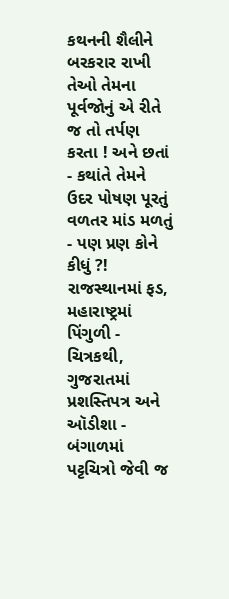કથનની શૈલીને બરકરાર રાખી તેઓ તેમના પૂર્વજોનું એ રીતે જ તો તર્પણ કરતા ! અને છતાં - કથાંતે તેમને ઉદર પોષણ પૂરતું વળતર માંડ મળતું - પણ પ્રણ કોને કીધું ?! રાજસ્થાનમાં ફડ, મહારાષ્ટ્રમાં પિંગુળી - ચિત્રકથી, ગુજરાતમાં પ્રશસ્તિપત્ર અને ઑડીશા - બંગાળમાં પટ્ટચિત્રો જેવી જ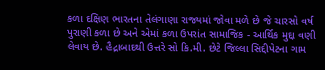કળા દક્ષિણ ભારતના તેલંગાણા રાજ્યમાં જોવા મળે છે જે ચારસો વર્ષ પુરાણી કળા છે અને એમાં કળા ઉપરાંત સામાજિક - આર્થિક મુદ્દા વણી લેવાય છે. હૈદ્રાબાદથી ઉત્તરે સો કિ.મી. છેટે જિલ્લા સિદ્દીપેટના ગામ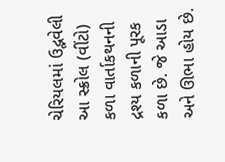ચેરિયલમાં ઉદ્ભવેલી આ સ્ક્રોલ (વીંટો) કળા વાર્તાકથનની દ્રશ્ય કળાની પૂરક કળા છે. જે આડા અને ઊભા હોય છે.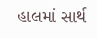હાલમાં સાર્થ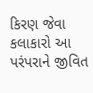કિરણ જેવા કલાકારો આ પરંપરાને જીવિત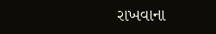રાખવાના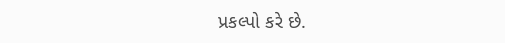પ્રકલ્પો કરે છે.